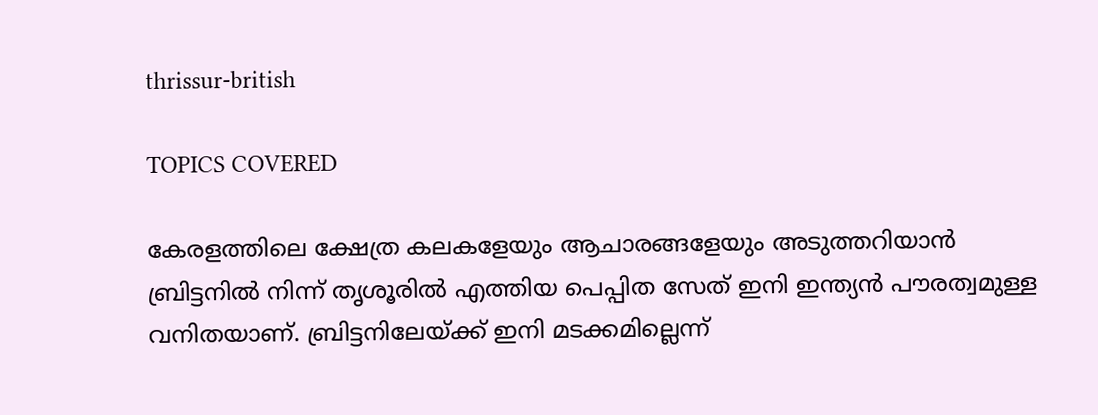thrissur-british

TOPICS COVERED

കേരളത്തിലെ ക്ഷേത്ര കലകളേയും ആചാരങ്ങളേയും അടുത്തറിയാന്‍ ബ്രിട്ടനില്‍ നിന്ന് തൃശൂരില്‍ എത്തിയ പെപ്പിത സേത് ഇനി ഇന്ത്യന്‍ പൗരത്വമുള്ള വനിതയാണ്. ബ്രിട്ടനിലേയ്ക്ക് ഇനി മടക്കമില്ലെന്ന്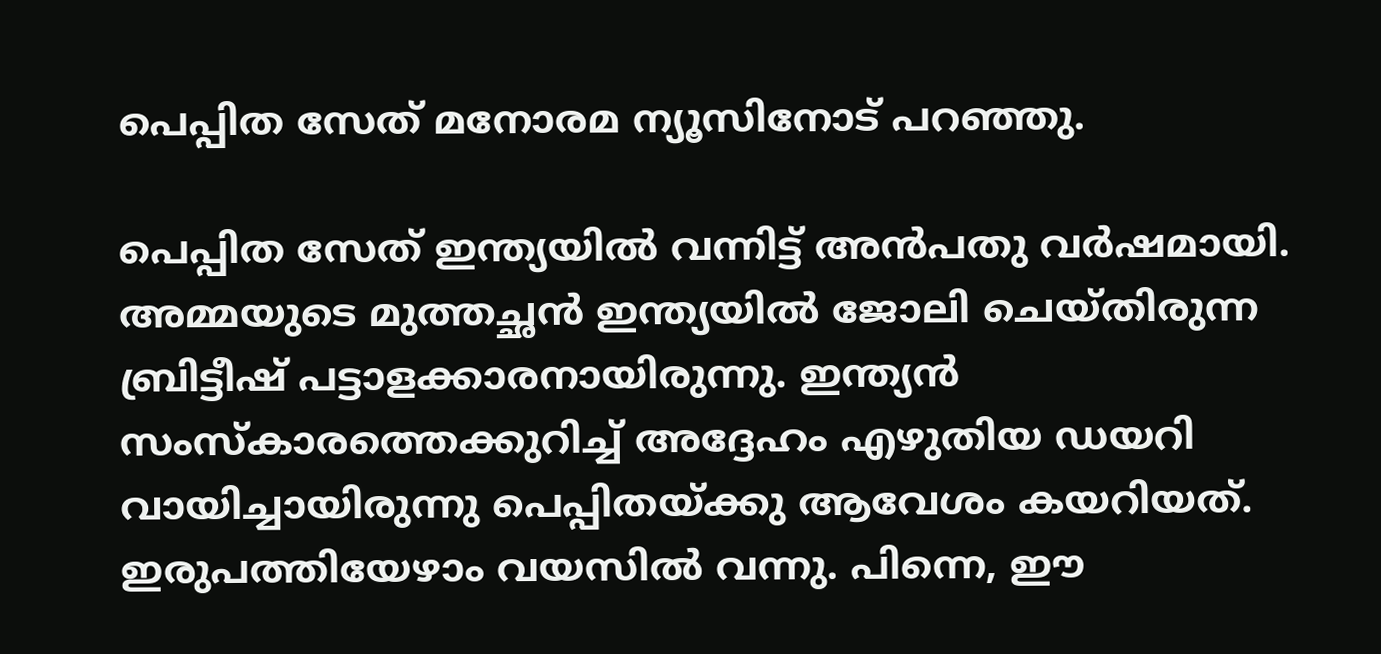പെപ്പിത സേത് മനോരമ ന്യൂസിനോട് പറഞ്ഞു.

പെപ്പിത സേത് ഇന്ത്യയില്‍ വന്നിട്ട് അന്‍പതു വര്‍ഷമായി. അമ്മയുടെ മുത്തച്ഛന്‍ ഇന്ത്യയില്‍ ജോലി ചെയ്തിരുന്ന ബ്രിട്ടീഷ് പട്ടാളക്കാരനായിരുന്നു. ഇന്ത്യന്‍ സംസ്കാരത്തെക്കുറിച്ച് അദ്ദേഹം എഴുതിയ ഡയറി വായിച്ചായിരുന്നു പെപ്പിതയ്ക്കു ആവേശം കയറിയത്. ഇരുപത്തിയേഴാം വയസില്‍ വന്നു. പിന്നെ, ഈ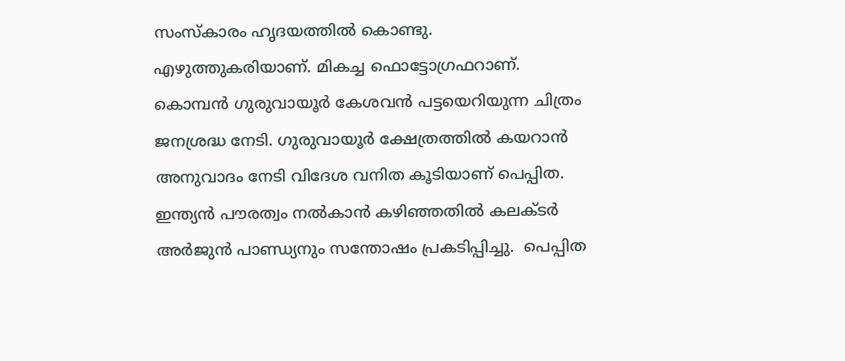സംസ്കാരം ഹൃദയത്തില്‍ കൊണ്ടു. എഴുത്തുകരിയാണ്. മികച്ച ഫൊട്ടോഗ്രഫറാണ്. കൊമ്പന്‍ ഗുരുവായൂര്‍ കേശവന്‍ പട്ടയെറിയുന്ന ചിത്രം ജനശ്രദ്ധ നേടി. ഗുരുവായൂര്‍ ക്ഷേത്രത്തില്‍ കയറാന്‍ അനുവാദം നേടി വിദേശ വനിത കൂടിയാണ് പെപ്പിത. ഇന്ത്യന്‍ പൗരത്വം നല്‍കാന്‍ കഴിഞ്ഞതില്‍ കലക്ടര്‍ അര്‍ജുന്‍ പാണ്ഡ്യനും സന്തോഷം പ്രകടിപ്പിച്ചു.  പെപ്പിത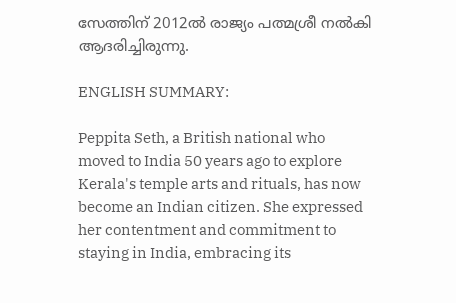സേത്തിന് 2012ല്‍ രാജ്യം പത്മശ്രീ നല്‍കി ആദരിച്ചിരുന്നു.

ENGLISH SUMMARY:

Peppita Seth, a British national who moved to India 50 years ago to explore Kerala's temple arts and rituals, has now become an Indian citizen. She expressed her contentment and commitment to staying in India, embracing its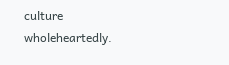culture wholeheartedly.